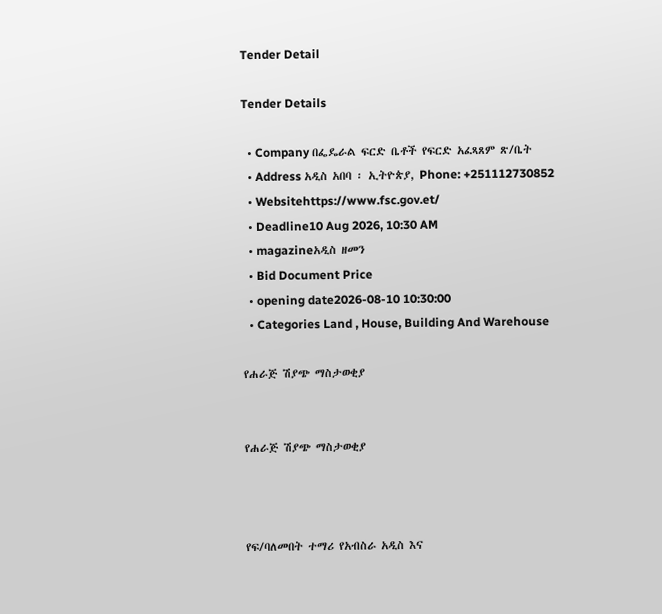Tender Detail

Tender Details

  • Company በፌዴራል ፍርድ ቤቶች የፍርድ አፈጻጸም ጽ/ቤት
  • Address አዲስ አበባ ፡ ኢትዮጵያ, Phone: +251112730852
  • Websitehttps://www.fsc.gov.et/
  • Deadline10 Aug 2026, 10:30 AM
  • magazineአዲስ ዘመን
  • Bid Document Price
  • opening date2026-08-10 10:30:00
  • Categories Land , House, Building And Warehouse

የሐራጅ ሽያጭ ማስታወቂያ


የሐራጅ ሽያጭ ማስታወቂያ



የፍ/ባለመበት ተማሪ የአብስራ አዲስ እና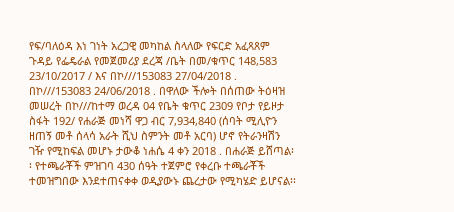የፍ/ባለዕዳ እነ ገነት አረጋዊ መካከል ስላለው የፍርድ አፈጻጸም ጉዳይ የፌዴራል የመጀመሪያ ደረጃ /ቤት በመ/ቁጥር 148,583 23/10/2017 / እና በኮ///153083 27/04/2018 . በኮ///153083 24/06/2018 . በዋለው ችሎት በሰጠው ትዕዛዝ መሠረት በኮ///ከተማ ወረዳ 04 የቤት ቁጥር 2309 የቦታ የይዞታ ስፋት 192/ የሐራጅ መነሻ ዋጋ ብር 7,934,840 (ሰባት ሚሊዮን ዘጠኝ መቶ ሰላሳ አራት ሺህ ስምንት መቶ አርባ) ሆኖ የትራንዛሽን ገዥ የሚከፍል መሆኑ ታውቆ ነሐሴ 4 ቀን 2018 . በሐራጅ ይሸጣል፡፡ የተጫራቾች ምዝገባ 430 ሰዓት ተጀምሮ የቀረቡ ተጫራቾች ተመዝግበው እንደተጠናቀቀ ወዲያውኑ ጨረታው የሚካሄድ ይሆናል፡፡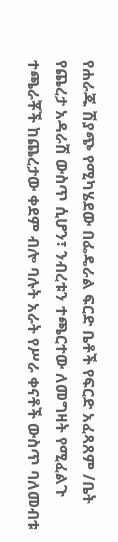የሐራጁ ሽያጭ የሚካሄደው በፌዴራል ፍርድ ቤቶች የፍርድ አፈጻጸም /ቤት የጨረታ አዳራሽ ውስጥ ሲሆን፣ ንብረቱን ተጫርተው ለመግዛት የሚፈልጉ ተጫራቾች ከጨረታው ቀደም ብሎ ባሉት አራት የሥራ ቀናቶች ውስጥ ባለመብቱ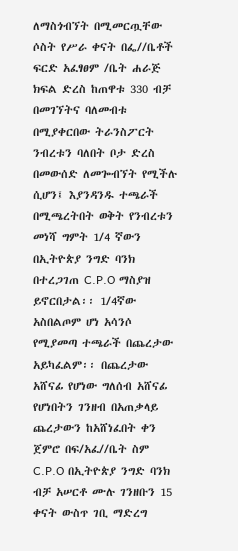ለማስጎብኘት በሚመርጧቸው ሶስት የሥራ ቀናት በፌ//ቤቶች ፍርድ አፈፃፀም /ቤት ሐራጅ ክፍል ድረስ ከጠዋቱ 330 ብቻ በመገኘትና ባለመብቱ በሚያቀርበው ትራንስፖርት ንብረቱን ባለበት ቦታ ድረስ በመውሰድ ለመጐብኘት የሚችሉ ሲሆን፤ እያንዳንዱ ተጫራች በሚጫረትበት ወቅት የንብረቱን መነሻ ግምት 1/4 ኛውን በኢትዮጵያ ንግድ ባንክ በተረጋገጠ C.P.O ማስያዝ ይኖርበታል፡፡ 1/4ኛው አስበልጦም ሆነ አሳንሶ የሚያመጣ ተጫራች በጨረታው አይካፈልም፡፡ በጨረታው አሸናፊ የሆነው ግለሰብ አሸናፊ የሆነበትን ገንዘብ በአጠቃላይ ጨረታውን ከአሸነፈበት ቀን ጀምሮ በፍ/አፈ//ቤት ስም C.P.O በኢትዮጵያ ንግድ ባንክ ብቻ አሠርቶ ሙሉ ገንዘቡን 15 ቀናት ውስጥ ገቢ ማድረግ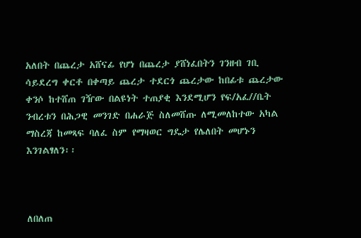አለበት በጨረታ አሸናፊ የሆነ በጨረታ ያሸነፈበትን ገንዘብ ገቢ ሳይደረግ ቀርቶ በቀጣይ ጨረታ ተደርጎ ጨረታው ከበፊቱ ጨረታው ቀንሶ ከተሸጠ ገዥው በልዩነት ተጠያቂ እንደሚሆን የፍ/አፈ//ቤት ንብረቱን በሕጋዊ መንገድ በሐራጅ ስለመሸጡ ለሚመለከተው አካል ማስረጃ ከመጻፍ ባለፈ ስም የማዛወር ግዴታ የሌለበት መሆኑን እንገልፃለን፡፡



ለበለጠ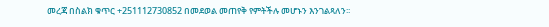መረጃ በስልክ ቁጥር +251112730852 በመደወል መጠየቅ የምትችሉ መሆኑን እንገልጻለን፡፡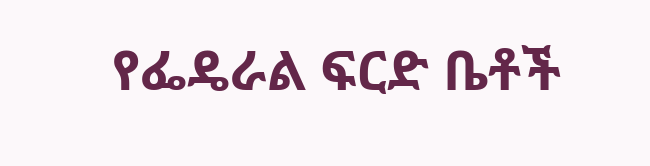የፌዴራል ፍርድ ቤቶች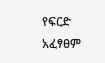የፍርድ አፈፃፀም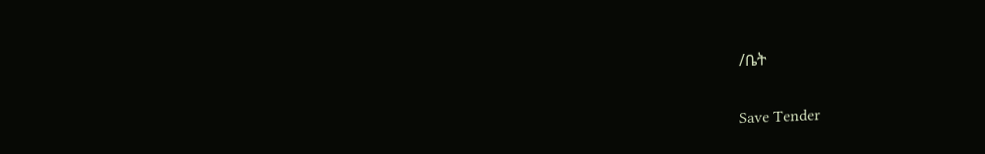/ቤት

Save Tender